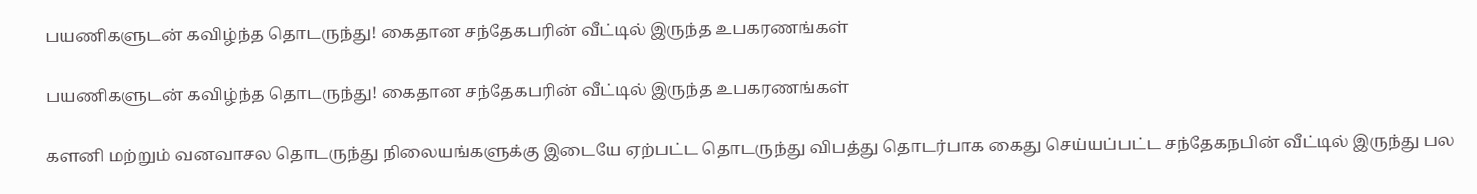பயணிகளுடன் கவிழ்ந்த தொடருந்து! கைதான சந்தேகபரின் வீட்டில் இருந்த உபகரணங்கள்

பயணிகளுடன் கவிழ்ந்த தொடருந்து! கைதான சந்தேகபரின் வீட்டில் இருந்த உபகரணங்கள்

களனி மற்றும் வனவாசல தொடருந்து நிலையங்களுக்கு இடையே ஏற்பட்ட தொடருந்து விபத்து தொடர்பாக கைது செய்யப்பட்ட சந்தேகநபின் வீட்டில் இருந்து பல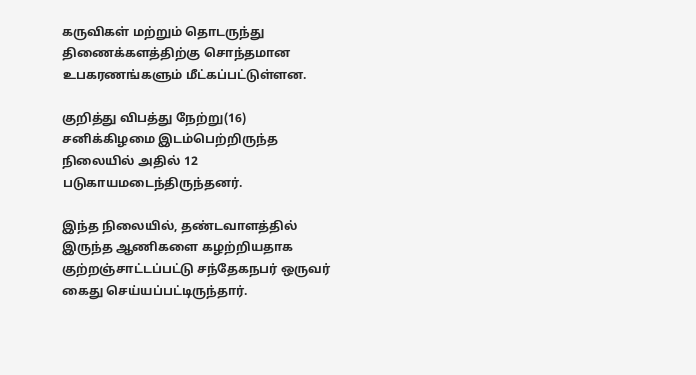கருவிகள் மற்றும் தொடருந்து திணைக்களத்திற்கு சொந்தமான உபகரணங்களும் மீட்கப்பட்டுள்ளன.

குறித்து விபத்து நேற்று(16) சனிக்கிழமை இடம்பெற்றிருந்த நிலையில் அதில் 12 படுகாயமடைந்திருந்தனர்.

இந்த நிலையில், தண்டவாளத்தில் இருந்த ஆணிகளை கழற்றியதாக குற்றஞ்சாட்டப்பட்டு சந்தேகநபர் ஒருவர் கைது செய்யப்பட்டிருந்தார்.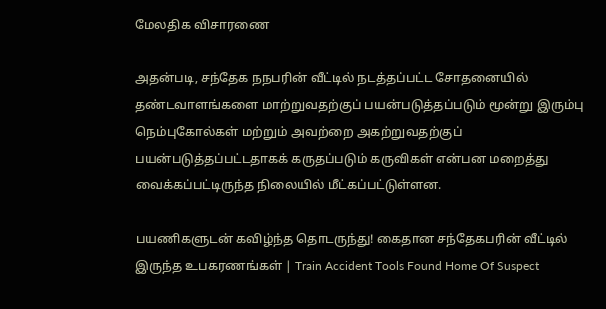மேலதிக விசாரணை

அதன்படி, சந்தேக நநபரின் வீட்டில் நடத்தப்பட்ட சோதனையில் தண்டவாளங்களை மாற்றுவதற்குப் பயன்படுத்தப்படும் மூன்று இரும்பு நெம்புகோல்கள் மற்றும் அவற்றை அகற்றுவதற்குப் பயன்படுத்தப்பட்டதாகக் கருதப்படும் கருவிகள் என்பன மறைத்து வைக்கப்பட்டிருந்த நிலையில் மீட்கப்பட்டுள்ளன.

பயணிகளுடன் கவிழ்ந்த தொடருந்து! கைதான சந்தேகபரின் வீட்டில் இருந்த உபகரணங்கள் | Train Accident Tools Found Home Of Suspect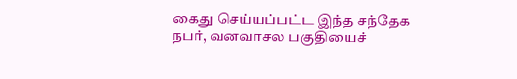கைது செய்யப்பட்ட இந்த சந்தேக நபர், வனவாசல பகுதியைச்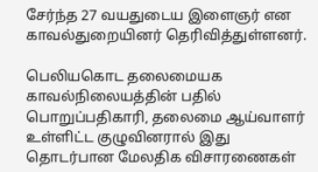சேர்ந்த 27 வயதுடைய இளைஞர் என காவல்துறையினர் தெரிவித்துள்ளனர்.

பெலியகொட தலைமையக காவல்நிலையத்தின் பதில் பொறுப்பதிகாரி, தலைமை ஆய்வாளர் உள்ளிட்ட குழுவினரால் இது தொடர்பான மேலதிக விசாரணைகள்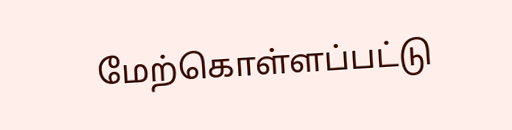மேற்கொள்ளப்பட்டு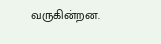வருகின்றன.